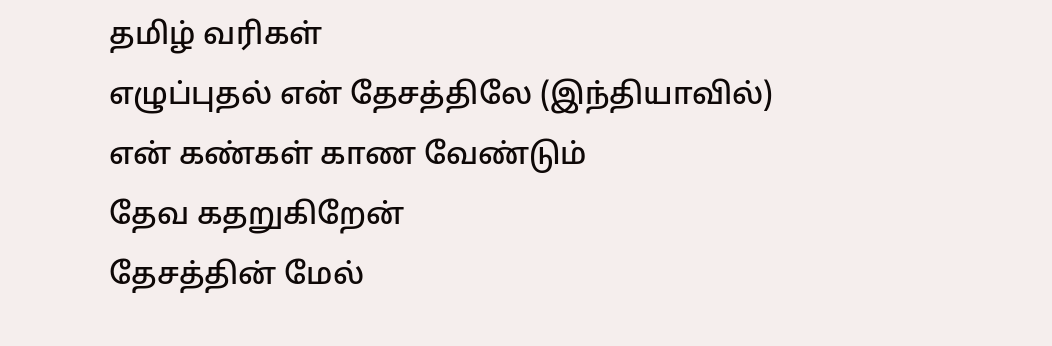தமிழ் வரிகள்
எழுப்புதல் என் தேசத்திலே (இந்தியாவில்)
என் கண்கள் காண வேண்டும்
தேவ கதறுகிறேன்
தேசத்தின் மேல்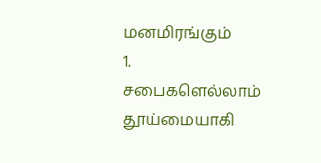மனமிரங்கும்
1. சபைகளெல்லாம் தூய்மையாகி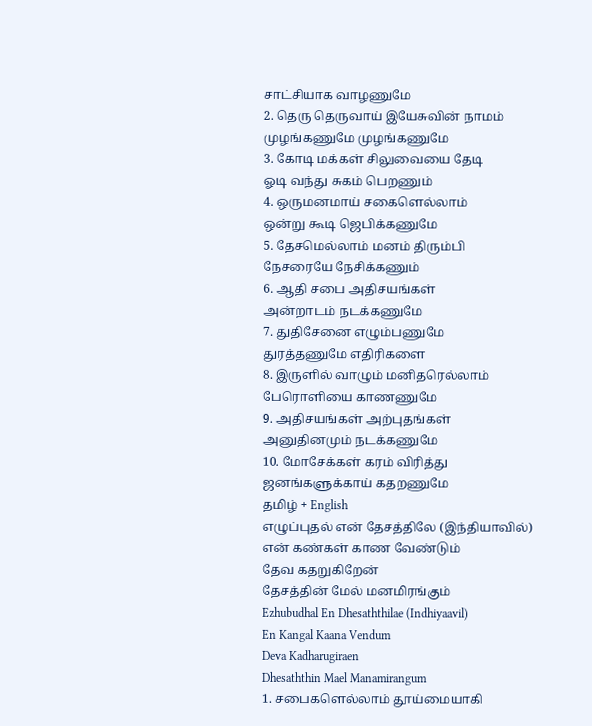சாட்சியாக வாழணுமே
2. தெரு தெருவாய் இயேசுவின் நாமம்
முழங்கணுமே முழங்கணுமே
3. கோடி மக்கள் சிலுவையை தேடி
ஓடி வந்து சுகம் பெறணும்
4. ஒருமனமாய் சகைளெல்லாம்
ஒன்று கூடி ஜெபிக்கணுமே
5. தேசமெல்லாம் மனம் திரும்பி
நேசரையே நேசிக்கணும்
6. ஆதி சபை அதிசயங்கள்
அன்றாடம் நடக்கணுமே
7. துதிசேனை எழும்பணுமே
துரத்தணுமே எதிரிகளை
8. இருளில் வாழும் மனிதரெல்லாம்
பேரொளியை காணணுமே
9. அதிசயங்கள் அற்புதங்கள்
அனுதினமும் நடக்கணுமே
10. மோசேக்கள் கரம் விரித்து
ஜனங்களுக்காய் கதறணுமே
தமிழ் + English
எழுப்புதல் என் தேசத்திலே (இந்தியாவில்)
என் கண்கள் காண வேண்டும்
தேவ கதறுகிறேன்
தேசத்தின் மேல் மனமிரங்கும்
Ezhubudhal En Dhesaththilae (Indhiyaavil)
En Kangal Kaana Vendum
Deva Kadharugiraen
Dhesaththin Mael Manamirangum
1. சபைகளெல்லாம் தூய்மையாகி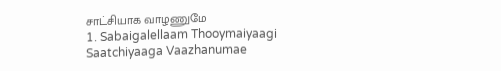சாட்சியாக வாழணுமே
1. Sabaigalellaam Thooymaiyaagi
Saatchiyaaga Vaazhanumae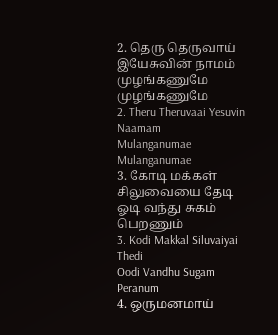2. தெரு தெருவாய் இயேசுவின் நாமம்
முழங்கணுமே முழங்கணுமே
2. Theru Theruvaai Yesuvin Naamam
Mulanganumae Mulanganumae
3. கோடி மக்கள் சிலுவையை தேடி
ஓடி வந்து சுகம் பெறணும்
3. Kodi Makkal Siluvaiyai Thedi
Oodi Vandhu Sugam Peranum
4. ஒருமனமாய்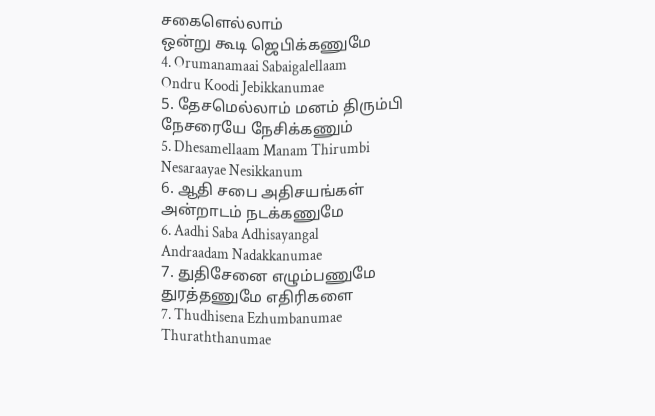சகைளெல்லாம்
ஒன்று கூடி ஜெபிக்கணுமே
4. Orumanamaai Sabaigalellaam
Ondru Koodi Jebikkanumae
5. தேசமெல்லாம் மனம் திரும்பி
நேசரையே நேசிக்கணும்
5. Dhesamellaam Manam Thirumbi
Nesaraayae Nesikkanum
6. ஆதி சபை அதிசயங்கள்
அன்றாடம் நடக்கணுமே
6. Aadhi Saba Adhisayangal
Andraadam Nadakkanumae
7. துதிசேனை எழும்பணுமே
துரத்தணுமே எதிரிகளை
7. Thudhisena Ezhumbanumae
Thuraththanumae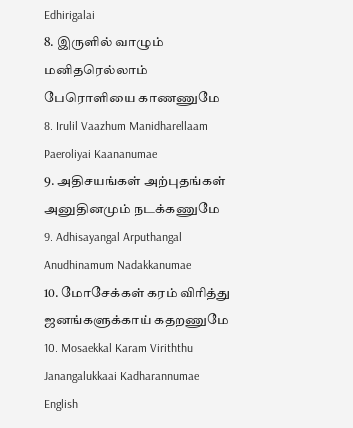Edhirigalai
8. இருளில் வாழும் மனிதரெல்லாம்
பேரொளியை காணணுமே
8. Irulil Vaazhum Manidharellaam
Paeroliyai Kaananumae
9. அதிசயங்கள் அற்புதங்கள்
அனுதினமும் நடக்கணுமே
9. Adhisayangal Arputhangal
Anudhinamum Nadakkanumae
10. மோசேக்கள் கரம் விரித்து
ஜனங்களுக்காய் கதறணுமே
10. Mosaekkal Karam Viriththu
Janangalukkaai Kadharannumae
English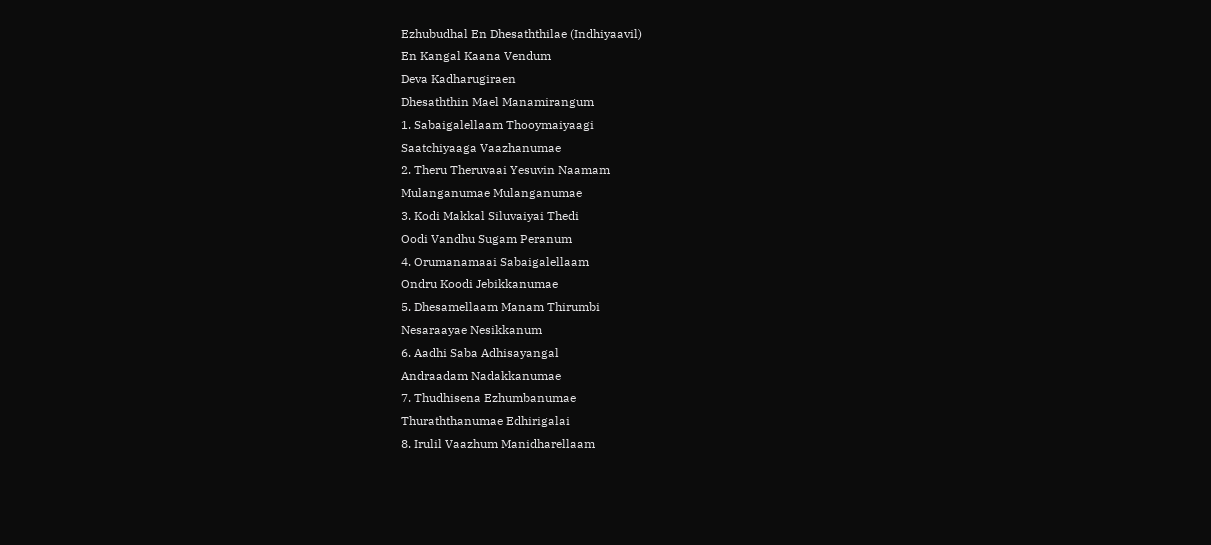Ezhubudhal En Dhesaththilae (Indhiyaavil)
En Kangal Kaana Vendum
Deva Kadharugiraen
Dhesaththin Mael Manamirangum
1. Sabaigalellaam Thooymaiyaagi
Saatchiyaaga Vaazhanumae
2. Theru Theruvaai Yesuvin Naamam
Mulanganumae Mulanganumae
3. Kodi Makkal Siluvaiyai Thedi
Oodi Vandhu Sugam Peranum
4. Orumanamaai Sabaigalellaam
Ondru Koodi Jebikkanumae
5. Dhesamellaam Manam Thirumbi
Nesaraayae Nesikkanum
6. Aadhi Saba Adhisayangal
Andraadam Nadakkanumae
7. Thudhisena Ezhumbanumae
Thuraththanumae Edhirigalai
8. Irulil Vaazhum Manidharellaam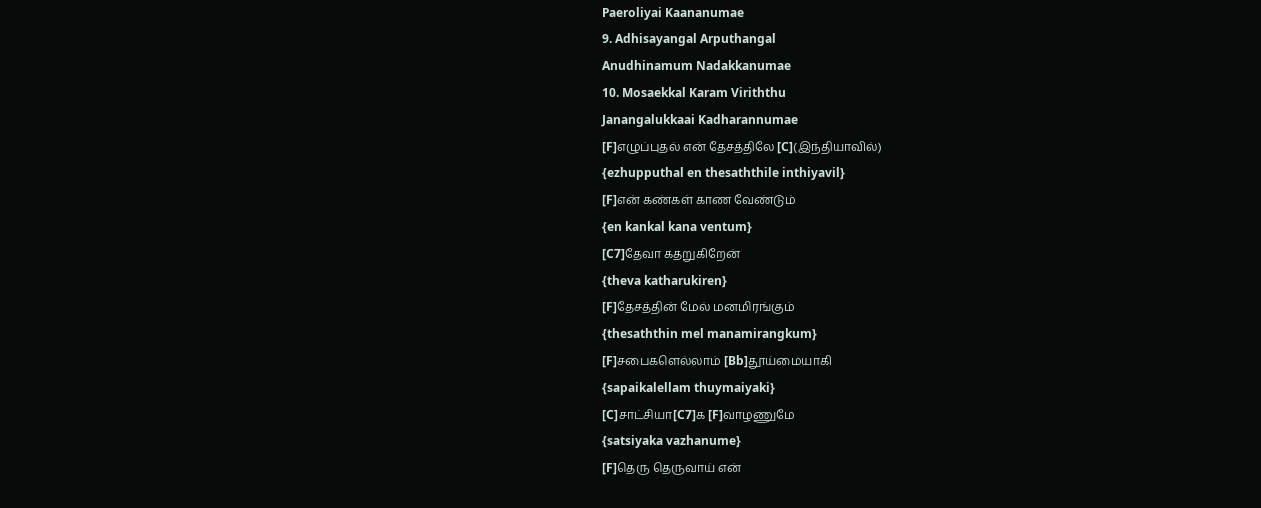Paeroliyai Kaananumae
9. Adhisayangal Arputhangal
Anudhinamum Nadakkanumae
10. Mosaekkal Karam Viriththu
Janangalukkaai Kadharannumae
[F]எழுப்புதல் என் தேசத்திலே [C](இந்தியாவில்)
{ezhupputhal en thesaththile inthiyavil}
[F]என் கண்கள் காண வேண்டும்
{en kankal kana ventum}
[C7]தேவா கதறுகிறேன்
{theva katharukiren}
[F]தேசத்தின் மேல் மனமிரங்கும்
{thesaththin mel manamirangkum}
[F]சபைகளெல்லாம் [Bb]தூய்மையாகி
{sapaikalellam thuymaiyaki}
[C]சாட்சியா[C7]க [F]வாழணுமே
{satsiyaka vazhanume}
[F]தெரு தெருவாய் என்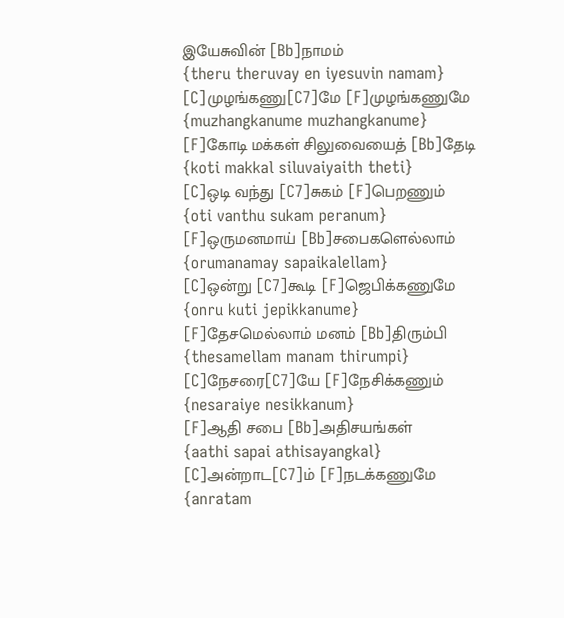இயேசுவின் [Bb]நாமம்
{theru theruvay en iyesuvin namam}
[C]முழங்கணு[C7]மே [F]முழங்கணுமே
{muzhangkanume muzhangkanume}
[F]கோடி மக்கள் சிலுவையைத் [Bb]தேடி
{koti makkal siluvaiyaith theti}
[C]ஒடி வந்து [C7]சுகம் [F]பெறணும்
{oti vanthu sukam peranum}
[F]ஒருமனமாய் [Bb]சபைகளெல்லாம்
{orumanamay sapaikalellam}
[C]ஒன்று [C7]கூடி [F]ஜெபிக்கணுமே
{onru kuti jepikkanume}
[F]தேசமெல்லாம் மனம் [Bb]திரும்பி
{thesamellam manam thirumpi}
[C]நேசரை[C7]யே [F]நேசிக்கணும்
{nesaraiye nesikkanum}
[F]ஆதி சபை [Bb]அதிசயங்கள்
{aathi sapai athisayangkal}
[C]அன்றாட[C7]ம் [F]நடக்கணுமே
{anratam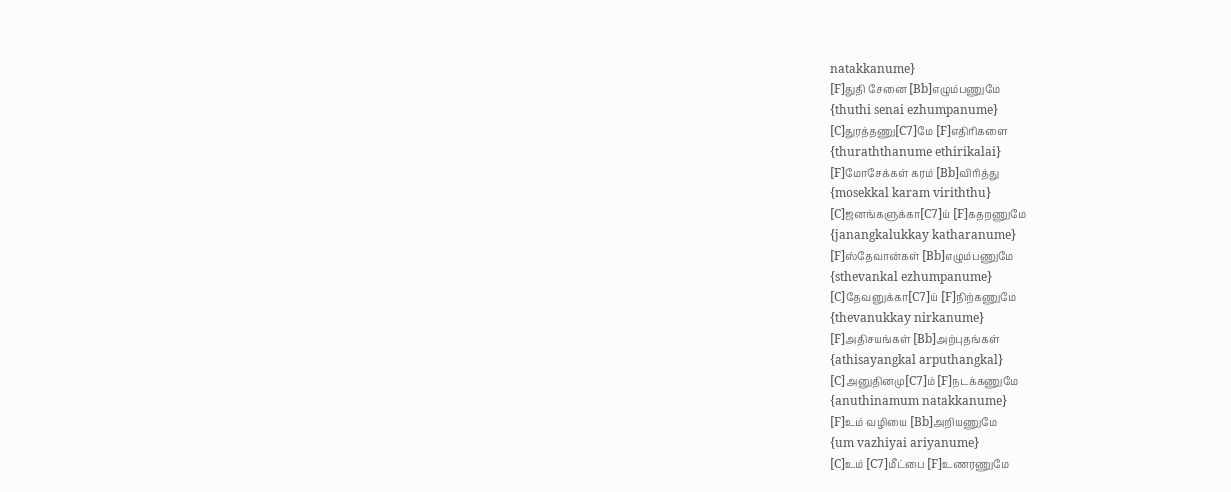natakkanume}
[F]துதி சேனை [Bb]எழும்பணுமே
{thuthi senai ezhumpanume}
[C]துரத்தணு[C7]மே [F]எதிரிகளை
{thuraththanume ethirikalai}
[F]மோசேக்கள் கரம் [Bb]விரித்து
{mosekkal karam viriththu}
[C]ஜனங்களுக்கா[C7]ய் [F]கதறணுமே
{janangkalukkay katharanume}
[F]ஸ்தேவான்கள் [Bb]எழும்பணுமே
{sthevankal ezhumpanume}
[C]தேவனுக்கா[C7]ய் [F]நிற்கணுமே
{thevanukkay nirkanume}
[F]அதிசயங்கள் [Bb]அற்புதங்கள்
{athisayangkal arputhangkal}
[C]அனுதினமு[C7]ம் [F]நடக்கணுமே
{anuthinamum natakkanume}
[F]உம் வழியை [Bb]அறியணுமே
{um vazhiyai ariyanume}
[C]உம் [C7]மீட்பை [F]உணரணுமே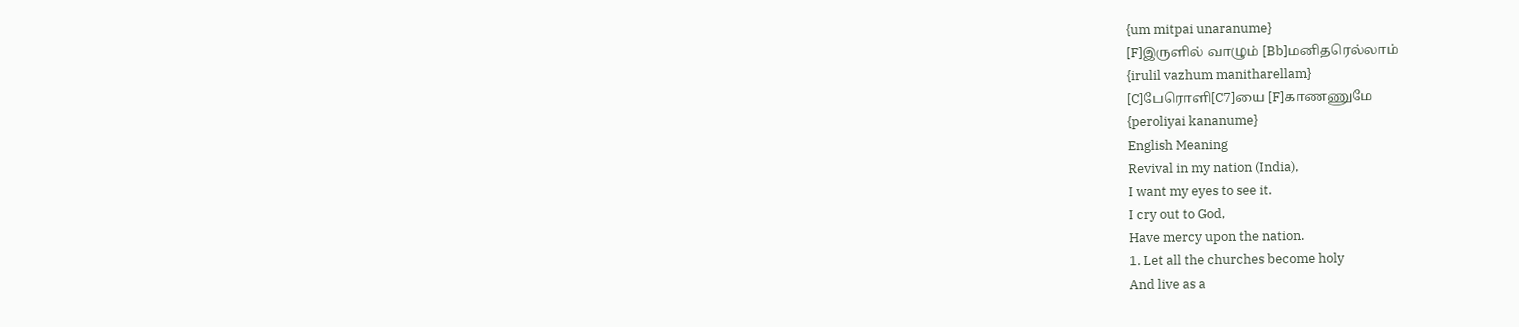{um mitpai unaranume}
[F]இருளில் வாழும் [Bb]மனிதரெல்லாம்
{irulil vazhum manitharellam}
[C]பேரொளி[C7]யை [F]காணணுமே
{peroliyai kananume}
English Meaning
Revival in my nation (India),
I want my eyes to see it.
I cry out to God,
Have mercy upon the nation.
1. Let all the churches become holy
And live as a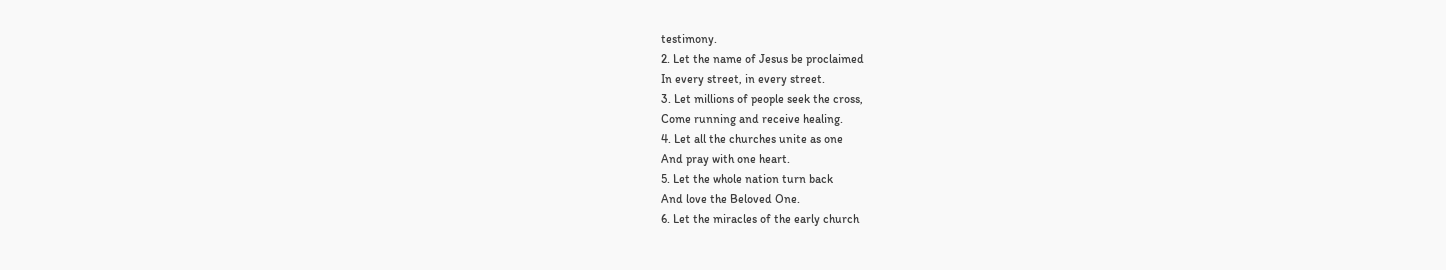testimony.
2. Let the name of Jesus be proclaimed
In every street, in every street.
3. Let millions of people seek the cross,
Come running and receive healing.
4. Let all the churches unite as one
And pray with one heart.
5. Let the whole nation turn back
And love the Beloved One.
6. Let the miracles of the early church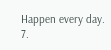Happen every day.
7.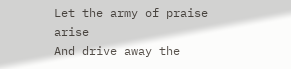Let the army of praise arise
And drive away the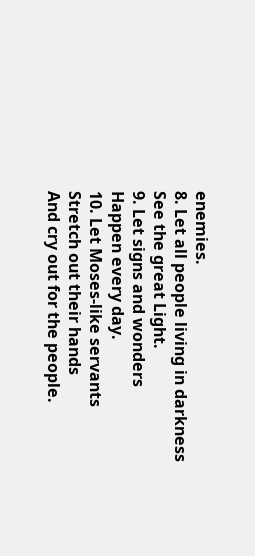enemies.
8. Let all people living in darkness
See the great Light.
9. Let signs and wonders
Happen every day.
10. Let Moses-like servants
Stretch out their hands
And cry out for the people.